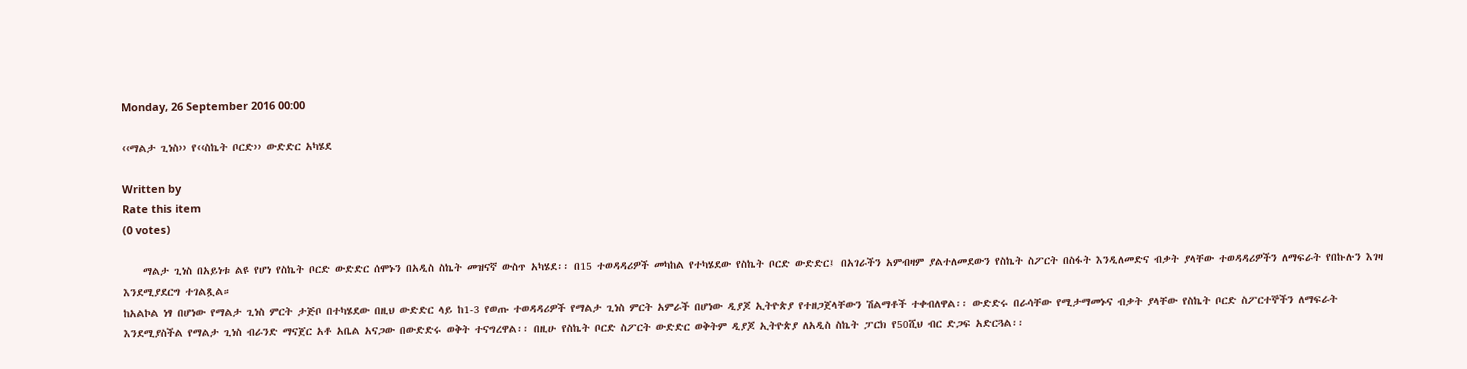Monday, 26 September 2016 00:00

‹‹ማልታ ጊነስ›› የ‹‹ስኬት ቦርድ›› ውድድር አካሄደ

Written by
Rate this item
(0 votes)

    ማልታ ጊነስ በአይነቱ ልዩ የሆነ የስኬት ቦርድ ውድድር ሰሞኑን በአዲስ ስኬት መዝናኛ ውስጥ አካሄደ፡፡ በ15 ተወዳዳሪዎች መካከል የተካሄደው የስኬት ቦርድ ውድድር፤ በአገራችን አምብዛም ያልተለመደውን የስኬት ስፖርት በስፋት እንዲለመድና ብቃት ያላቸው ተወዳዳሪዎችን ለማፍራት የበኩሉን እገዛ እንደሚያደርግ ተገልጿል።
ከአልኮል ነፃ በሆነው የማልታ ጊነስ ምርት ታጅቦ በተካሄደው በዚህ ውድድር ላይ ከ1-3 የወጡ ተወዳዳሪዎች የማልታ ጊነስ ምርት አምራች በሆነው ዲያጆ ኢትዮጵያ የተዘጋጀላቸውን ሽልማቶች ተቀብለዋል፡፡ ውድድሩ በራሳቸው የሚታማመኑና ብቃት ያላቸው የስኬት ቦርድ ስፖርተኞችን ለማፍራት እንደሚያስችል የማልታ ጊነስ ብራንድ ማናጀር አቶ አቤል አናጋው በውድድሩ ወቅት ተናግረዋል፡፡ በዚሁ የስኬት ቦርድ ስፖርት ውድድር ወቅትም ዲያጆ ኢትዮጵያ ለአዲስ ስኬት ፓርክ የ50ሺህ ብር ድጋፍ አድርጓል፡፡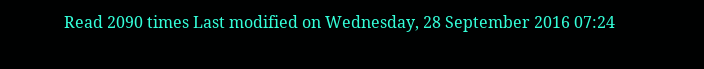Read 2090 times Last modified on Wednesday, 28 September 2016 07:24